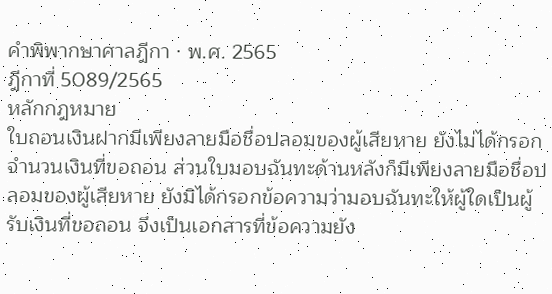คำพิพากษาศาลฎีกา · พ.ศ. 2565
ฎีกาที่ 5089/2565
หลักกฎหมาย
ใบถอนเงินฝากมีเพียงลายมือชื่อปลอมของผู้เสียหาย ยังไม่ได้กรอกจำนวนเงินที่ขอถอน ส่วนใบมอบฉันทะด้านหลังก็มีเพียงลายมือชื่อปลอมของผู้เสียหาย ยังมิได้กรอกข้อความว่ามอบฉันทะให้ผู้ใดเป็นผู้รับเงินที่ขอถอน จึงเป็นเอกสารที่ข้อความยัง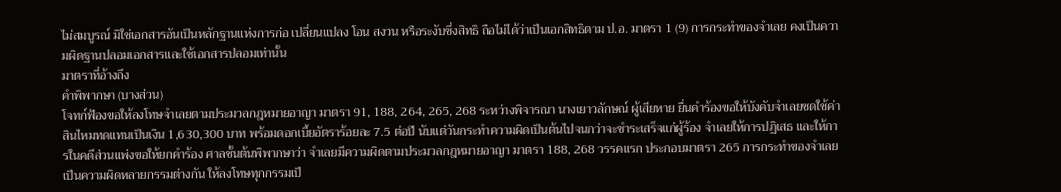ไม่สมบูรณ์ มิใช่เอกสารอันเป็นหลักฐานแห่งการก่อ เปลี่ยนแปลง โอน สงวน หรือระงับซึ่งสิทธิ ถือไม่ได้ว่าเป็นเอกสิทธิตาม ป.อ. มาตรา 1 (9) การกระทำของจำเลย คงเป็นความผิดฐานปลอมเอกสารและใช้เอกสารปลอมเท่านั้น
มาตราที่อ้างถึง
คำพิพากษา (บางส่วน)
โจทก์ฟ้องขอให้ลงโทษจำเลยตามประมวลกฎหมายอาญา มาตรา 91, 188, 264, 265, 268 ระหว่างพิจารณา นางเยาวลักษณ์ ผู้เสียหาย ยื่นคำร้องขอให้บังคับจำเลยชดใช้ค่าสินไหมทดแทนเป็นเงิน 1,630,300 บาท พร้อมดอกเบี้ยอัตราร้อยละ 7.5 ต่อปี นับแต่วันกระทำความผิดเป็นต้นไปจนกว่าจะชำระเสร็จแก่ผู้ร้อง จำเลยให้การปฏิเสธ และให้การในคดีส่วนแพ่งขอให้ยกคำร้อง ศาลชั้นต้นพิพากษาว่า จำเลยมีความผิดตามประมวลกฎหมายอาญา มาตรา 188, 268 วรรคแรก ประกอบมาตรา 265 การกระทำของจำเลยเป็นความผิดหลายกรรมต่างกัน ให้ลงโทษทุกกรรมเป็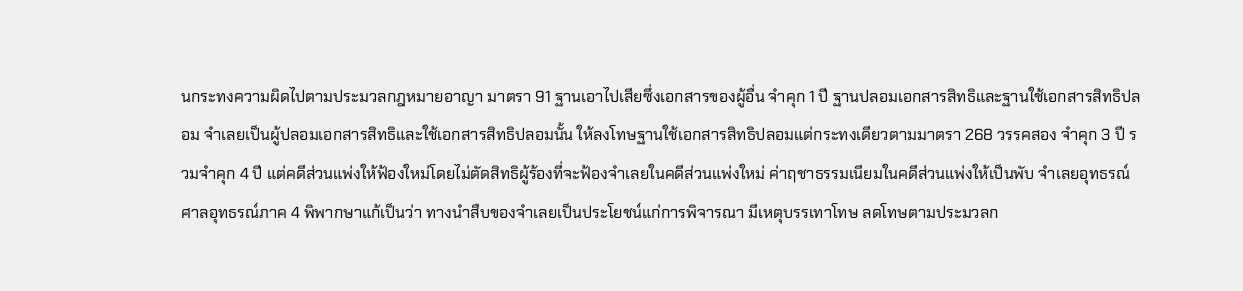นกระทงความผิดไปตามประมวลกฎหมายอาญา มาตรา 91 ฐานเอาไปเสียซึ่งเอกสารของผู้อื่น จำคุก 1 ปี ฐานปลอมเอกสารสิทธิและฐานใช้เอกสารสิทธิปลอม จำเลยเป็นผู้ปลอมเอกสารสิทธิและใช้เอกสารสิทธิปลอมนั้น ให้ลงโทษฐานใช้เอกสารสิทธิปลอมแต่กระทงเดียวตามมาตรา 268 วรรคสอง จำคุก 3 ปี รวมจำคุก 4 ปี แต่คดีส่วนแพ่งให้ฟ้องใหม่โดยไม่ตัดสิทธิผู้ร้องที่จะฟ้องจำเลยในคดีส่วนแพ่งใหม่ ค่าฤชาธรรมเนียมในคดีส่วนแพ่งให้เป็นพับ จำเลยอุทธรณ์ ศาลอุทธรณ์ภาค 4 พิพากษาแก้เป็นว่า ทางนำสืบของจำเลยเป็นประโยชน์แก่การพิจารณา มีเหตุบรรเทาโทษ ลดโทษตามประมวลก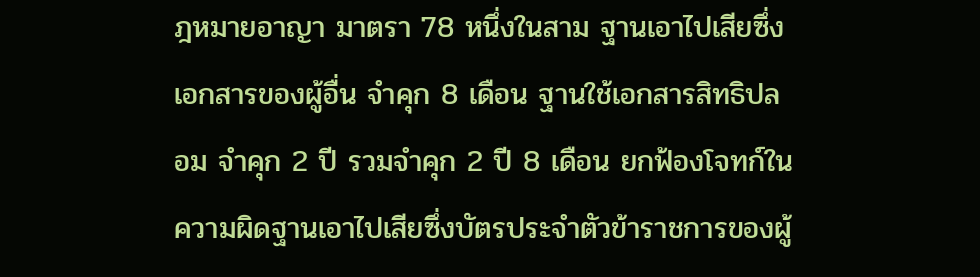ฎหมายอาญา มาตรา 78 หนึ่งในสาม ฐานเอาไปเสียซึ่งเอกสารของผู้อื่น จำคุก 8 เดือน ฐานใช้เอกสารสิทธิปลอม จำคุก 2 ปี รวมจำคุก 2 ปี 8 เดือน ยกฟ้องโจทก์ในความผิดฐานเอาไปเสียซึ่งบัตรประจำตัวข้าราชการของผู้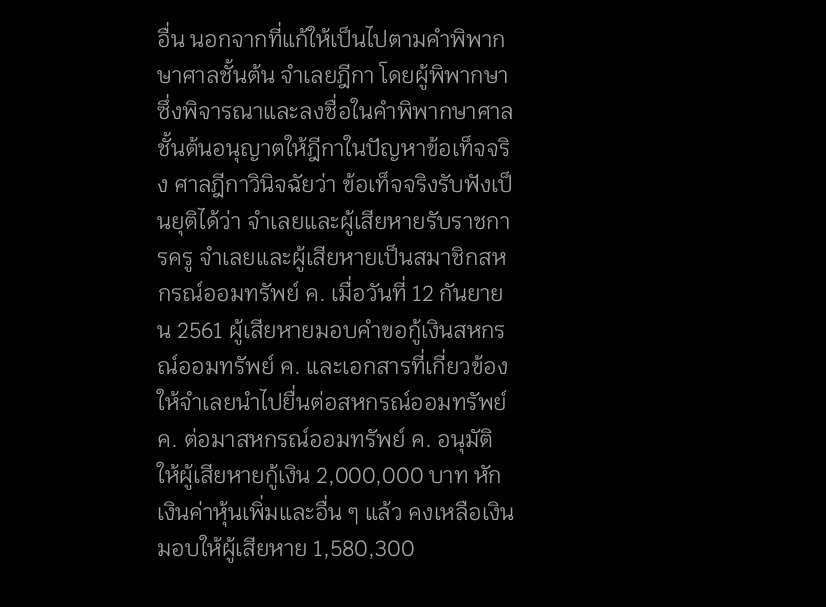อื่น นอกจากที่แก้ให้เป็นไปตามคำพิพากษาศาลชั้นต้น จำเลยฎีกา โดยผู้พิพากษาซึ่งพิจารณาและลงชื่อในคำพิพากษาศาลชั้นต้นอนุญาตให้ฎีกาในปัญหาข้อเท็จจริง ศาลฎีกาวินิจฉัยว่า ข้อเท็จจริงรับฟังเป็นยุติได้ว่า จำเลยและผู้เสียหายรับราชการครู จำเลยและผู้เสียหายเป็นสมาชิกสหกรณ์ออมทรัพย์ ค. เมื่อวันที่ 12 กันยายน 2561 ผู้เสียหายมอบคำขอกู้เงินสหกรณ์ออมทรัพย์ ค. และเอกสารที่เกี่ยวข้องให้จำเลยนำไปยื่นต่อสหกรณ์ออมทรัพย์ ค. ต่อมาสหกรณ์ออมทรัพย์ ค. อนุมัติให้ผู้เสียหายกู้เงิน 2,000,000 บาท หักเงินค่าหุ้นเพิ่มและอื่น ๆ แล้ว คงเหลือเงินมอบให้ผู้เสียหาย 1,580,300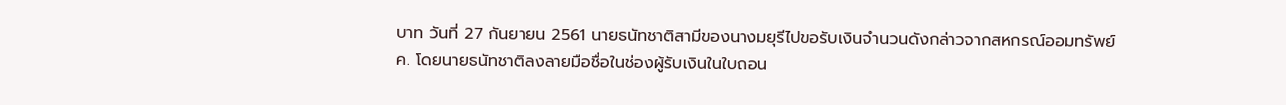บาท วันที่ 27 กันยายน 2561 นายธนัทชาติสามีของนางมยุรีไปขอรับเงินจำนวนดังกล่าวจากสหกรณ์ออมทรัพย์ ค. โดยนายธนัทชาติลงลายมือชื่อในช่องผู้รับเงินในใบถอน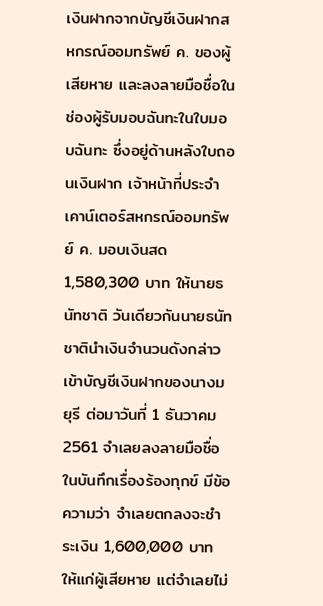เงินฝากจากบัญชีเงินฝากสหกรณ์ออมทรัพย์ ค. ของผู้เสียหาย และลงลายมือชื่อในช่องผู้รับมอบฉันทะในใบมอบฉันทะ ซึ่งอยู่ด้านหลังใบถอนเงินฝาก เจ้าหน้าที่ประจำเคาน์เตอร์สหกรณ์ออมทรัพย์ ค. มอบเงินสด 1,580,300 บาท ให้นายธนัทชาติ วันเดียวกันนายธนัทชาตินำเงินจำนวนดังกล่าวเข้าบัญชีเงินฝากของนางมยุรี ต่อมาวันที่ 1 ธันวาคม 2561 จำเลยลงลายมือชื่อในบันทึกเรื่องร้องทุกข์ มีข้อความว่า จำเลยตกลงจะชำระเงิน 1,600,000 บาท ให้แก่ผู้เสียหาย แต่จำเลยไม่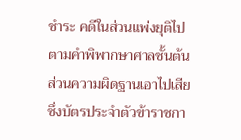ชำระ คดีในส่วนแพ่งยุติไปตามคำพิพากษาศาลชั้นต้น ส่วนความผิดฐานเอาไปเสียซึ่งบัตรประจำตัวข้าราชกา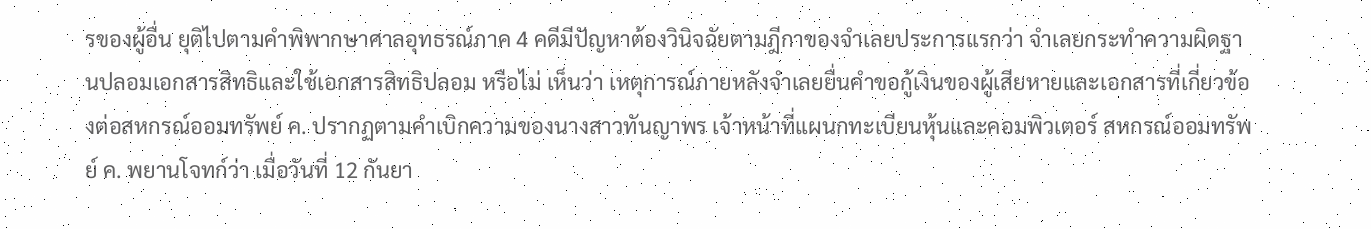รของผู้อื่น ยุติไปตามคำพิพากษาศาลอุทธรณ์ภาค 4 คดีมีปัญหาต้องวินิจฉัยตามฎีกาของจำเลยประการแรกว่า จำเลยกระทำความผิดฐานปลอมเอกสารสิทธิและใช้เอกสารสิทธิปลอม หรือไม่ เห็นว่า เหตุการณ์ภายหลังจำเลยยื่นคำขอกู้เงินของผู้เสียหายและเอกสารที่เกี่ยวข้องต่อสหกรณ์ออมทรัพย์ ค. ปรากฏตามคำเบิกความของนางสาวทันญาพร เจ้าหน้าที่แผนกทะเบียนหุ้นและคอมพิวเตอร์ สหกรณ์ออมทรัพย์ ค. พยานโจทก์ว่า เมื่อวันที่ 12 กันยา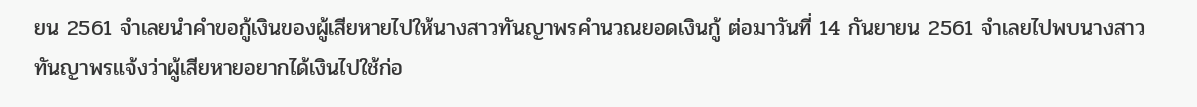ยน 2561 จำเลยนำคำขอกู้เงินของผู้เสียหายไปให้นางสาวทันญาพรคำนวณยอดเงินกู้ ต่อมาวันที่ 14 กันยายน 2561 จำเลยไปพบนางสาวทันญาพรแจ้งว่าผู้เสียหายอยากได้เงินไปใช้ก่อ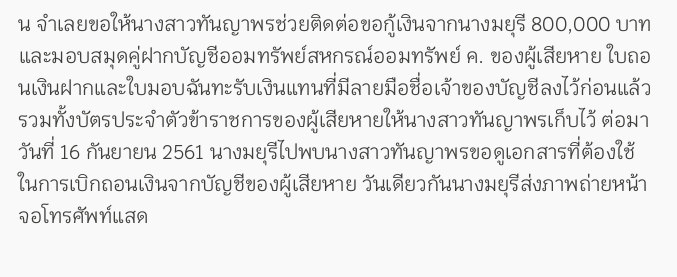น จำเลยขอให้นางสาวทันญาพรช่วยติดต่อขอกู้เงินจากนางมยุรี 800,000 บาท และมอบสมุดคู่ฝากบัญชีออมทรัพย์สหกรณ์ออมทรัพย์ ค. ของผู้เสียหาย ใบถอนเงินฝากและใบมอบฉันทะรับเงินแทนที่มีลายมือชื่อเจ้าของบัญชีลงไว้ก่อนแล้ว รวมทั้งบัตรประจำตัวข้าราชการของผู้เสียหายให้นางสาวทันญาพรเก็บไว้ ต่อมาวันที่ 16 กันยายน 2561 นางมยุรีไปพบนางสาวทันญาพรขอดูเอกสารที่ต้องใช้ในการเบิกถอนเงินจากบัญชีของผู้เสียหาย วันเดียวกันนางมยุรีส่งภาพถ่ายหน้าจอโทรศัพท์แสด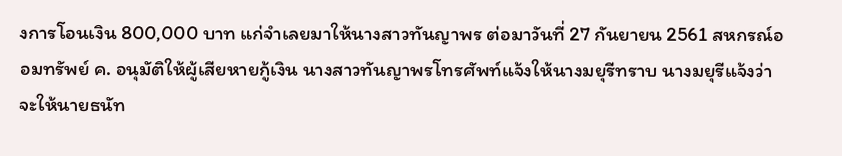งการโอนเงิน 800,000 บาท แก่จำเลยมาให้นางสาวทันญาพร ต่อมาวันที่ 27 กันยายน 2561 สหกรณ์ออมทรัพย์ ค. อนุมัติให้ผู้เสียหายกู้เงิน นางสาวทันญาพรโทรศัพท์แจ้งให้นางมยุรีทราบ นางมยุรีแจ้งว่าจะให้นายธนัท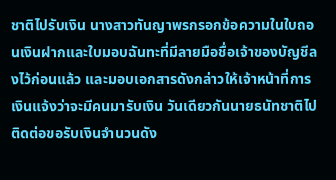ชาติไปรับเงิน นางสาวทันญาพรกรอกข้อความในใบถอนเงินฝากและใบมอบฉันทะที่มีลายมือชื่อเจ้าของบัญชีลงไว้ก่อนแล้ว และมอบเอกสารดังกล่าวให้เจ้าหน้าที่การเงินแจ้งว่าจะมีคนมารับเงิน วันเดียวกันนายธนัทชาติไปติดต่อขอรับเงินจำนวนดัง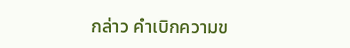กล่าว คำเบิกความข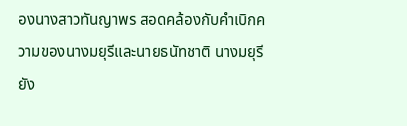องนางสาวทันญาพร สอดคล้องกับคำเบิกความของนางมยุรีและนายธนัทชาติ นางมยุรียัง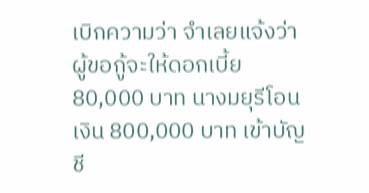เบิกความว่า จำเลยแจ้งว่าผู้ขอกู้จะให้ดอกเบี้ย 80,000 บาท นางมยุรีโอนเงิน 800,000 บาท เข้าบัญชี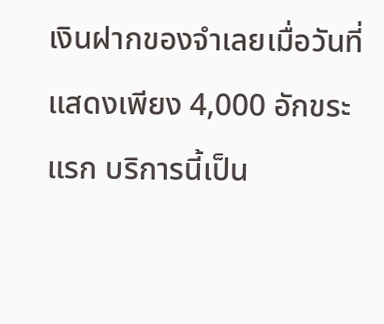เงินฝากของจำเลยเมื่อวันที่
แสดงเพียง 4,000 อักขระแรก บริการนี้เป็น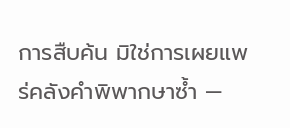การสืบค้น มิใช่การเผยแพร่คลังคำพิพากษาซ้ำ —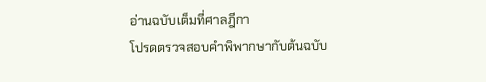อ่านฉบับเต็มที่ศาลฎีกา
โปรดตรวจสอบคำพิพากษากับต้นฉบับ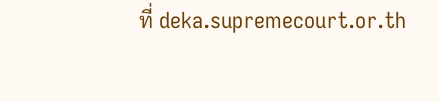ที่ deka.supremecourt.or.th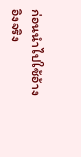ก่อนนำไปใช้อ้างอิงจริง